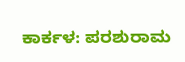ಕಾರ್ಕಳ: ಪರಶುರಾಮ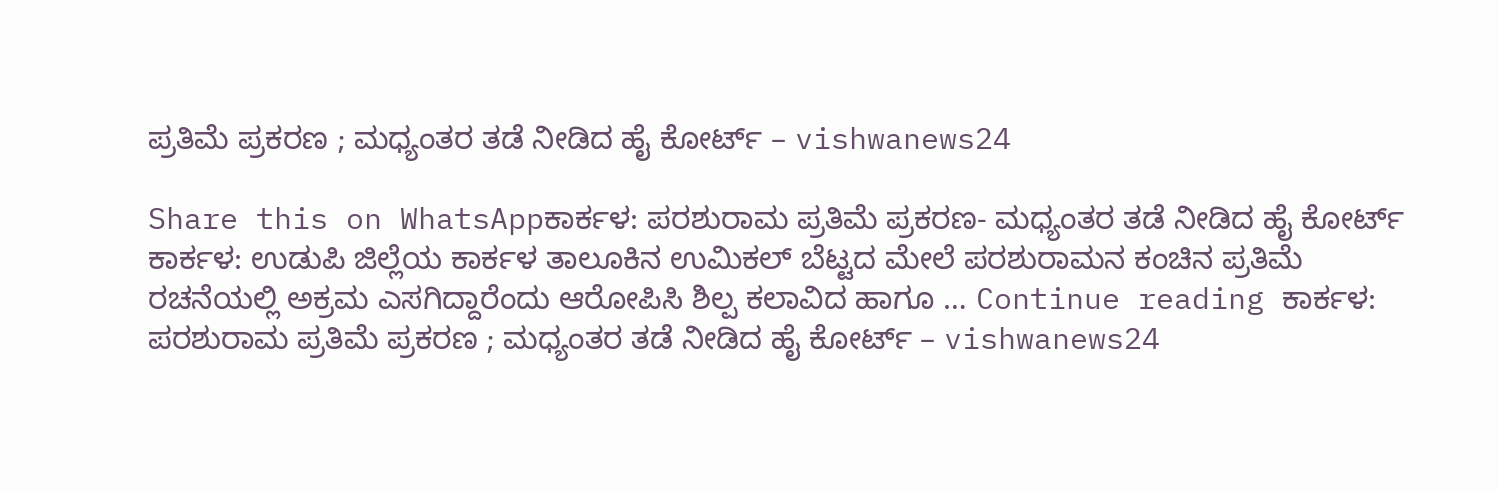ಪ್ರತಿಮೆ ಪ್ರಕರಣ ; ಮಧ್ಯಂತರ ತಡೆ ನೀಡಿದ ಹೈ ಕೋರ್ಟ್ – vishwanews24

Share this on WhatsAppಕಾರ್ಕಳ: ಪರಶುರಾಮ ಪ್ರತಿಮೆ ಪ್ರಕರಣ- ಮಧ್ಯಂತರ ತಡೆ ನೀಡಿದ ಹೈ ಕೋರ್ಟ್ ಕಾರ್ಕಳ: ಉಡುಪಿ ಜಿಲ್ಲೆಯ ಕಾರ್ಕಳ ತಾಲೂಕಿನ ಉಮಿಕಲ್ ಬೆಟ್ಟದ ಮೇಲೆ ಪರಶುರಾಮನ ಕಂಚಿನ ಪ್ರತಿಮೆ ರಚನೆಯಲ್ಲಿ ಅಕ್ರಮ ಎಸಗಿದ್ದಾರೆಂದು ಆರೋಪಿಸಿ ಶಿಲ್ಪ ಕಲಾವಿದ ಹಾಗೂ … Continue reading ಕಾರ್ಕಳ: ಪರಶುರಾಮ ಪ್ರತಿಮೆ ಪ್ರಕರಣ ; ಮಧ್ಯಂತರ ತಡೆ ನೀಡಿದ ಹೈ ಕೋರ್ಟ್ – vishwanews24